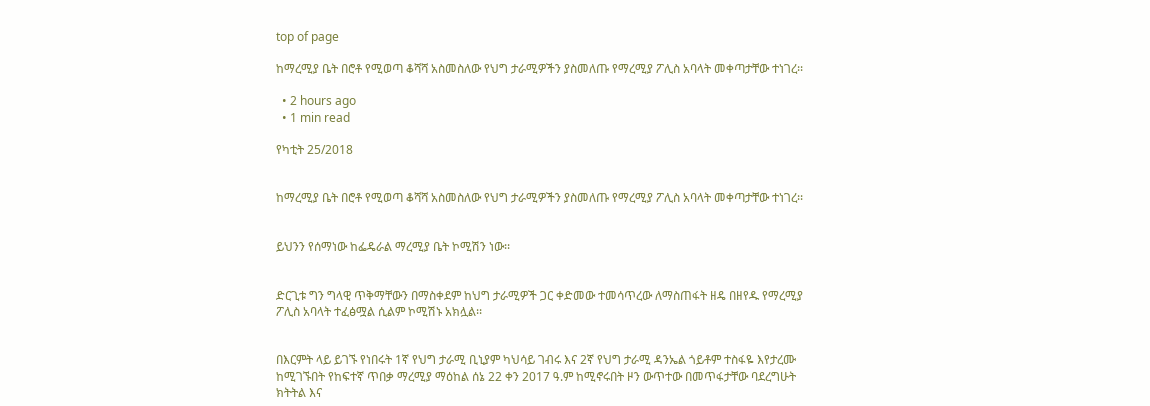top of page

ከማረሚያ ቤት በሮቶ የሚወጣ ቆሻሻ አስመስለው የህግ ታራሚዎችን ያስመለጡ የማረሚያ ፖሊስ አባላት መቀጣታቸው ተነገረ፡፡

  • 2 hours ago
  • 1 min read

የካቲት 25/2018


ከማረሚያ ቤት በሮቶ የሚወጣ ቆሻሻ አስመስለው የህግ ታራሚዎችን ያስመለጡ የማረሚያ ፖሊስ አባላት መቀጣታቸው ተነገረ፡፡


ይህንን የሰማነው ከፌዴራል ማረሚያ ቤት ኮሚሽን ነው፡፡


ድርጊቱ ግን ግላዊ ጥቅማቸውን በማስቀደም ከህግ ታራሚዎች ጋር ቀድመው ተመሳጥረው ለማስጠፋት ዘዴ በዘየዱ የማረሚያ ፖሊስ አባላት ተፈፅሟል ሲልም ኮሚሽኑ አክሏል፡፡


በእርምት ላይ ይገኙ የነበሩት 1ኛ የህግ ታራሚ ቢኒያም ካህሳይ ገብሩ እና 2ኛ የህግ ታራሚ ዳንኤል ጎይቶም ተስፋዬ እየታረሙ ከሚገኙበት የከፍተኛ ጥበቃ ማረሚያ ማዕከል ሰኔ 22 ቀን 2017 ዓ.ም ከሚኖሩበት ዞን ውጥተው በመጥፋታቸው ባደረግሁት ክትትል እና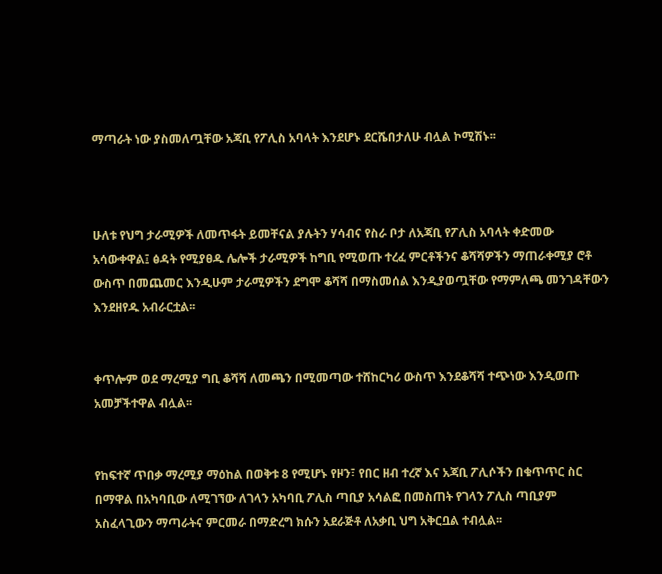ማጣራት ነው ያስመለጧቸው አጃቢ የፖሊስ አባላት እንደሆኑ ደርሼበታለሁ ብሏል ኮሚሽኑ፡፡



ሁለቱ የህግ ታራሚዎች ለመጥፋት ይመቸናል ያሉትን ሃሳብና የስራ ቦታ ለአጃቢ የፖሊስ አባላት ቀድመው አሳውቀዋል፤ ፅዳት የሚያፀዱ ሌሎች ታራሚዎች ከግቢ የሚወጡ ተረፈ ምርቶችንና ቆሻሻዎችን ማጠራቀሚያ ሮቶ ውስጥ በመጨመር እንዲሁም ታራሚዎችን ደግሞ ቆሻሻ በማስመሰል እንዲያወጧቸው የማምለጫ መንገዳቸውን እንደዘየዱ አብራርቷል፡፡


ቀጥሎም ወደ ማረሚያ ግቢ ቆሻሻ ለመጫን በሚመጣው ተሸከርካሪ ውስጥ እንደቆሻሻ ተጭነው እንዲወጡ አመቻችተዋል ብሏል፡፡


የከፍተኛ ጥበቃ ማረሚያ ማዕከል በወቅቱ 8 የሚሆኑ የዞን፣ የበር ዘብ ተረኛ እና አጃቢ ፖሊሶችን በቁጥጥር ስር በማዋል በአካባቢው ለሚገኘው ለገላን አካባቢ ፖሊስ ጣቢያ አሳልፎ በመስጠት የገላን ፖሊስ ጣቢያም አስፈላጊውን ማጣራትና ምርመራ በማድረግ ክሱን አደራጅቶ ለአቃቢ ህግ አቅርቧል ተብሏል፡፡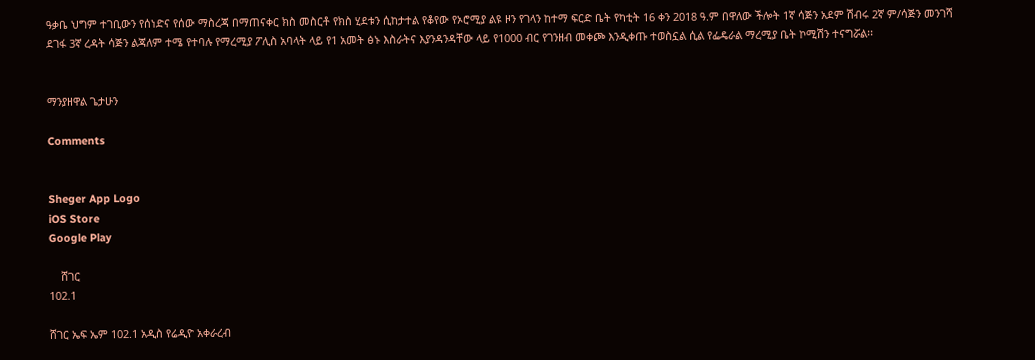ዓቃቤ ህግም ተገቢውን የሰነድና የሰው ማስረጃ በማጠናቀር ክስ መስርቶ የክስ ሂደቱን ሲከታተል የቆየው የኦሮሚያ ልዩ ዞን የገላን ከተማ ፍርድ ቤት የካቲት 16 ቀን 2018 ዓ.ም በዋለው ችሎት 1ኛ ሳጅን አደም ሽብሩ 2ኛ ም/ሳጅን መንገሻ ደገፋ 3ኛ ረዳት ሳጅን ልጃለም ተሜ የተባሉ የማረሚያ ፖሊስ አባላት ላይ የ1 አመት ፅኑ እስራትና እያንዳንዳቸው ላይ የ1000 ብር የገንዘብ መቀጮ እንዲቀጡ ተወስኗል ሲል የፌዴራል ማረሚያ ቤት ኮሚሽን ተናግሯል፡፡


ማንያዘዋል ጌታሁን

Comments


Sheger App Logo
iOS Store
Google Play

    ሸገር
102.1

ሸገር ኤፍ ኤም 102.1 አዲስ የሬዲዮ አቀራረብ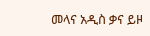መላና አዲስ ቃና ይዞ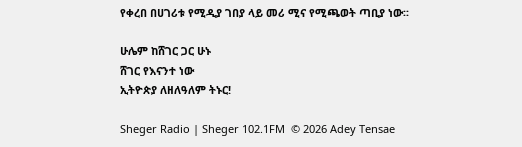የቀረበ በሀገሪቱ የሚዲያ ገበያ ላይ መሪ ሚና የሚጫወት ጣቢያ ነው፡፡

ሁሌም ከሸገር ጋር ሁኑ
ሸገር የእናንተ ነው
ኢትዮጵያ ለዘለዓለም ትኑር!

Sheger Radio | Sheger 102.1FM  © 2026 Adey Tensae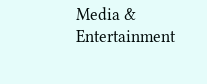Media & Entertainment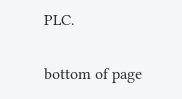PLC.

bottom of page